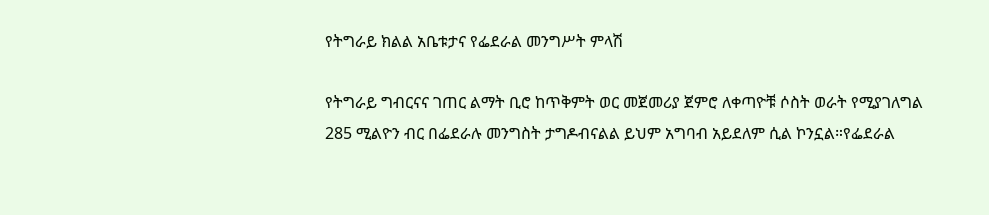የትግራይ ክልል አቤቱታና የፌደራል መንግሥት ምላሽ

የትግራይ ግብርናና ገጠር ልማት ቢሮ ከጥቅምት ወር መጀመሪያ ጀምሮ ለቀጣዮቹ ሶስት ወራት የሚያገለግል 285 ሚልዮን ብር በፌደራሉ መንግስት ታግዶብናልል ይህም አግባብ አይደለም ሲል ኮንኗል።የፌደራል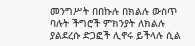መንግሥት በበኩሉ በክልሉ ውስጥ ባሉት ችግሮች ምክንያት ለክልሉ ያልደረሱ ድጋፎች ሊኖሩ ይችላሉ ሲል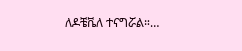ለዶቼቬለ ተናግሯል።…